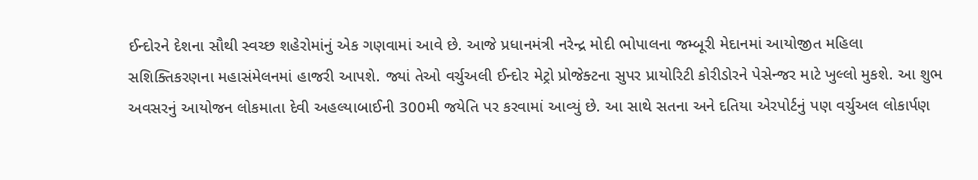ઈન્દોરને દેશના સૌથી સ્વચ્છ શહેરોમાંનું એક ગણવામાં આવે છે. આજે પ્રધાનમંત્રી નરેન્દ્ર મોદી ભોપાલના જમ્બૂરી મેદાનમાં આયોજીત મહિલા સશિક્તિકરણના મહાસંમેલનમાં હાજરી આપશે. જ્યાં તેઓ વર્ચુઅલી ઈન્દોર મેટ્રો પ્રોજેક્ટના સુપર પ્રાયોરિટી કોરીડોરને પેસેન્જર માટે ખુલ્લો મુકશે. આ શુભ અવસરનું આયોજન લોકમાતા દેવી અહલ્યાબાઈની 300મી જયેતિ પર કરવામાં આવ્યું છે. આ સાથે સતના અને દતિયા એરપોર્ટનું પણ વર્ચુઅલ લોકાર્પણ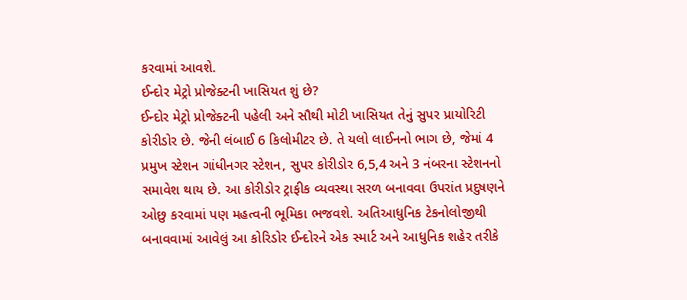કરવામાં આવશે.
ઈન્દોર મેટ્રો પ્રોજેક્ટની ખાસિયત શું છે?
ઈન્દોર મેટ્રો પ્રોજેક્ટની પહેલી અને સૌથી મોટી ખાસિયત તેનું સુપર પ્રાયોરિટી કોરીડોર છે. જેની લંબાઈ 6 કિલોમીટર છે. તે યલો લાઈનનો ભાગ છે, જેમાં 4 પ્રમુખ સ્ટેશન ગાંધીનગર સ્ટેશન, સુપર કોરીડોર 6,5,4 અને 3 નંબરના સ્ટેશનનો સમાવેશ થાય છે. આ કોરીડોર ટ્રાફીક વ્યવસ્થા સરળ બનાવવા ઉપરાંત પ્રદુષણને ઓછુ કરવામાં પણ મહત્વની ભૂમિકા ભજવશે. અતિઆધુનિક ટેકનોલોજીથી બનાવવામાં આવેલું આ કોરિડોર ઈન્દોરને એક સ્માર્ટ અને આધુનિક શહેર તરીકે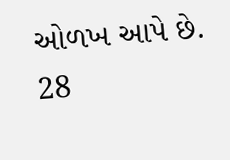ઓળખ આપે છે.
28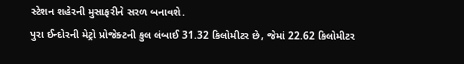સ્ટેશન શહેરની મુસાફરીને સરળ બનાવશે.
પુરા ઈન્દોરની મેટ્રો પ્રોજેક્ટની કુલ લંબાઈ 31.32 કિલોમીટર છે, જેમાં 22.62 કિલોમીટર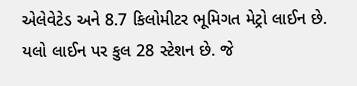એલેવેટેડ અને 8.7 કિલોમીટર ભૂમિગત મેટ્રો લાઈન છે. યલો લાઈન પર કુલ 28 સ્ટેશન છે. જે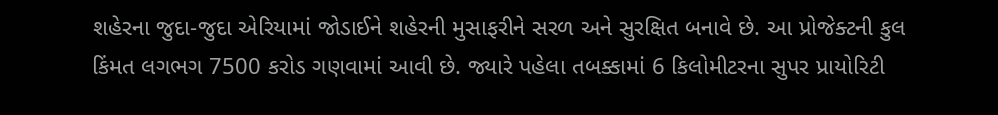શહેરના જુદા-જુદા એરિયામાં જોડાઈને શહેરની મુસાફરીને સરળ અને સુરક્ષિત બનાવે છે. આ પ્રોજેક્ટની કુલ કિંમત લગભગ 7500 કરોડ ગણવામાં આવી છે. જ્યારે પહેલા તબક્કામાં 6 કિલોમીટરના સુપર પ્રાયોરિટી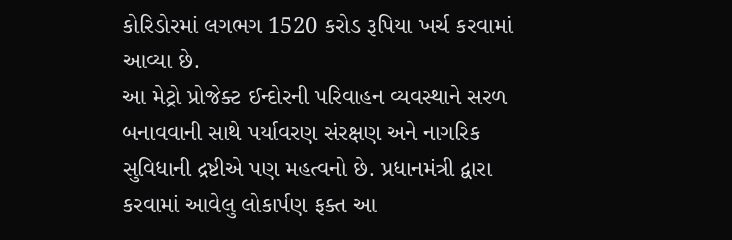કોરિડોરમાં લગભગ 1520 કરોડ રૂપિયા ખર્ચ કરવામાં આવ્યા છે.
આ મેટ્રો પ્રોજેક્ટ ઈન્દોરની પરિવાહન વ્યવસ્થાને સરળ બનાવવાની સાથે પર્યાવરણ સંરક્ષણ અને નાગરિક સુવિધાની દ્રષ્ટીએ પણ મહત્વનો છે. પ્રધાનમંત્રી દ્વારા કરવામાં આવેલુ લોકાર્પણ ફક્ત આ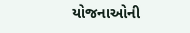યોજનાઓની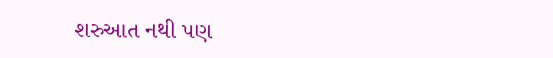શરુઆત નથી પણ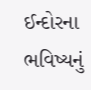ઈન્દોરના ભવિષ્યનું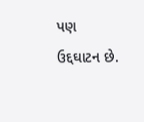પણ ઉદ્દઘાટન છે.